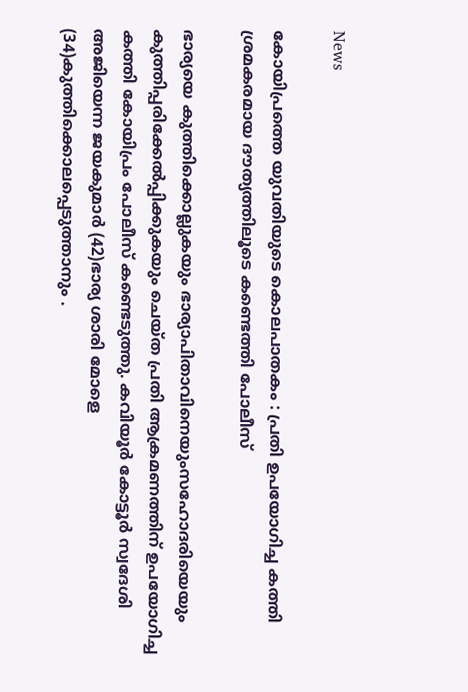News

കോയിപ്രത്തെ യുവതിയുടെ കൊലപാതകം : പ്രതി ഉപയോഗിച്ച കത്തി ശ്രമകരമായ ദൗത്യത്തിലൂടെ കണ്ടെത്തി പോലീസ്

ഭാര്യയെ കുത്തിക്കൊല്ലുകയും ഭാര്യാപിതാവിനെയുംസഹോദരിയെയും കുത്തിപ്പരിക്കേൽപ്പിക്കുകയും ചെയ്ത പ്രതി ആക്രമണത്തിന് ഉപയോഗിച്ച കത്തി കോയിപ്രം പോലീസ് കണ്ടെടുത്തു. കവിയൂർ കോട്ടൂർ സ്വദേശി അജിയെന്ന ജയകുമാർ (42)ഭാര്യ ശാരി മോളെ (34)കുത്തിക്കൊലപ്പെടുത്താനും .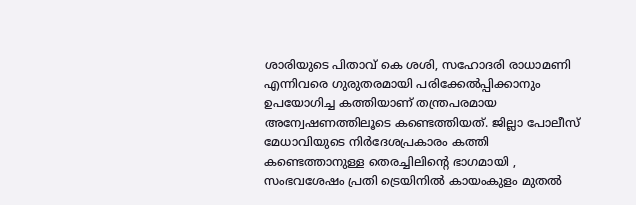ശാരിയുടെ പിതാവ് കെ ശശി, സഹോദരി രാധാമണി എന്നിവരെ ഗുരുതരമായി പരിക്കേൽപ്പിക്കാനും ഉപയോഗിച്ച കത്തിയാണ് തന്ത്രപരമായ അന്വേഷണത്തിലൂടെ കണ്ടെത്തിയത്. ജില്ലാ പോലീസ് മേധാവിയുടെ നിർദേശപ്രകാരം കത്തി കണ്ടെത്താനുള്ള തെരച്ചിലിന്റെ ഭാഗമായി , സംഭവശേഷം പ്രതി ട്രെയിനിൽ കായംകുളം മുതൽ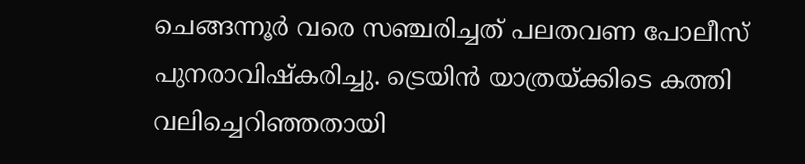ചെങ്ങന്നൂർ വരെ സഞ്ചരിച്ചത് പലതവണ പോലീസ് പുനരാവിഷ്കരിച്ചു. ട്രെയിൻ യാത്രയ്ക്കിടെ കത്തി വലിച്ചെറിഞ്ഞതായി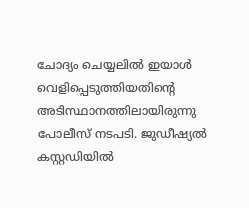ചോദ്യം ചെയ്യലിൽ ഇയാൾ വെളിപ്പെടുത്തിയതിന്റെ അടിസ്ഥാനത്തിലായിരുന്നു പോലീസ് നടപടി. ജുഡീഷ്യൽ കസ്റ്റഡിയിൽ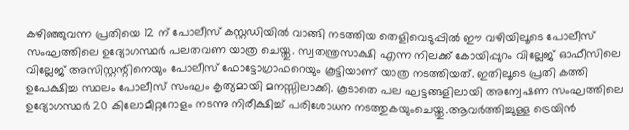കഴിഞ്ഞുവന്ന പ്രതിയെ 12 ന് പോലീസ് കസ്റ്റഡിയിൽ വാങ്ങി നടത്തിയ തെളിവെടുപ്പിൽ ഈ വഴിയിലൂടെ പോലീസ് സംഘത്തിലെ ഉദ്യോഗസ്ഥർ പലതവണ യാത്ര ചെയ്തു. സ്വതന്ത്രസാക്ഷി എന്ന നിലക്ക് കോയിപ്പുറം വില്ലേജ് ഓഫീസിലെ വില്ലേജ് അസിസ്റ്റന്റിനെയും പോലീസ് ഫോട്ടോഗ്രാഫറെയും കൂട്ടിയാണ് യാത്ര നടത്തിയത്. ഇതിലൂടെ പ്രതി കത്തി ഉപേക്ഷിച്ച സ്ഥലം പോലീസ് സംഘം കൃത്യമായി മനസ്സിലാക്കി. കൂടാതെ പല ഘട്ടങ്ങളിലായി അന്വേഷണ സംഘത്തിലെ ഉദ്യോഗസ്ഥർ 20 കിലോമീറ്ററോളം നടന്നു നിരീക്ഷിച്ച് പരിശോധന നടത്തുകയുംചെയ്തു.ആവർത്തിച്ചുള്ള ട്രെയിൻ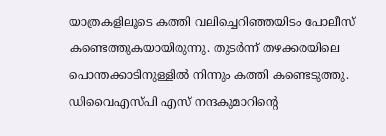യാത്രകളിലൂടെ കത്തി വലിച്ചെറിഞ്ഞയിടം പോലീസ് കണ്ടെത്തുകയായിരുന്നു. തുടർന്ന് തഴക്കരയിലെ പൊന്തക്കാടിനുള്ളിൽ നിന്നും കത്തി കണ്ടെടുത്തു. ഡിവൈഎസ്പി എസ് നന്ദകുമാറിന്റെ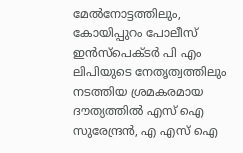മേൽനോട്ടത്തിലും, കോയിപ്പുറം പോലീസ് ഇൻസ്പെക്ടർ പി എം ലിപിയുടെ നേതൃത്വത്തിലും നടത്തിയ ശ്രമകരമായ ദൗത്യത്തിൽ എസ് ഐ സുരേന്ദ്രൻ, എ എസ് ഐ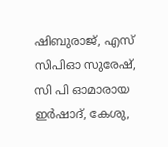ഷിബുരാജ്, എസ് സിപിഓ സുരേഷ്, സി പി ഓമാരായ ഇർഷാദ്, കേശു,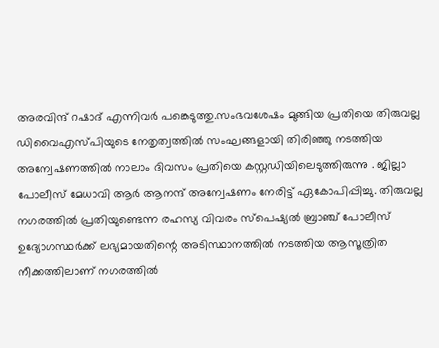അരവിന്ദ് റഷാദ് എന്നിവർ പങ്കെടുത്തു.സംഭവശേഷം മുങ്ങിയ പ്രതിയെ തിരുവല്ല ഡിവൈഎസ്പിയുടെ നേതൃത്വത്തിൽ സംഘങ്ങളായി തിരിഞ്ഞു നടത്തിയ അന്വേഷണത്തിൽ നാലാം ദിവസം പ്രതിയെ കസ്റ്റഡിയിലെടുത്തിരുന്നു . ജില്ലാ പോലീസ് മേധാവി ആർ ആനന്ദ് അന്വേഷണം നേരിട്ട് ഏകോപിപ്പിച്ചു. തിരുവല്ല നഗരത്തിൽ പ്രതിയുണ്ടെന്ന രഹസ്യ വിവരം സ്പെഷ്യൽ ബ്രാഞ്ച് പോലീസ് ഉദ്യോഗസ്ഥർക്ക് ലഭ്യമായതിന്റെ അടിസ്ഥാനത്തിൽ നടത്തിയ ആസൂത്രിത നീക്കത്തിലാണ് നഗരത്തിൽ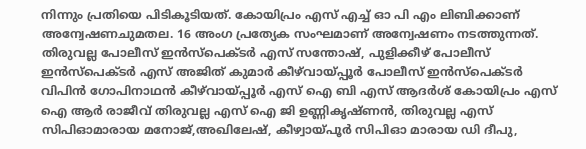നിന്നും പ്രതിയെ പിടികൂടിയത്. കോയിപ്രം എസ് എച്ച് ഓ പി എം ലിബിക്കാണ് അന്വേഷണചുമതല. 16 അംഗ പ്രത്യേക സംഘമാണ് അന്വേഷണം നടത്തുന്നത്. തിരുവല്ല പോലീസ് ഇൻസ്പെക്ടർ എസ് സന്തോഷ്, പുളിക്കീഴ് പോലീസ് ഇൻസ്പെക്ടർ എസ് അജിത് കുമാർ കീഴ്‌വായ്‌പ്പൂർ പോലീസ് ഇൻസ്പെക്ടർ വിപിൻ ഗോപിനാഥൻ കീഴ്‌വായ്‌പ്പൂർ എസ് ഐ ബി എസ് ആദർശ് കോയിപ്രം എസ് ഐ ആർ രാജീവ് തിരുവല്ല എസ് ഐ ജി ഉണ്ണികൃഷ്ണൻ, തിരുവല്ല എസ് സിപിഓമാരായ മനോജ്,അഖിലേഷ്, കീഴ്വായ്പൂർ സിപിഓ മാരായ ഡി ദീപു,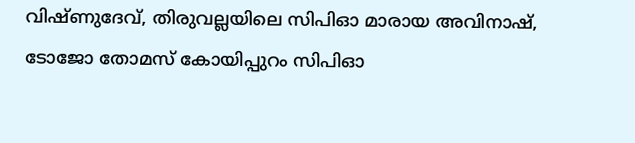വിഷ്ണുദേവ്, തിരുവല്ലയിലെ സിപിഓ മാരായ അവിനാഷ്, ടോജോ തോമസ് കോയിപ്പുറം സിപിഓ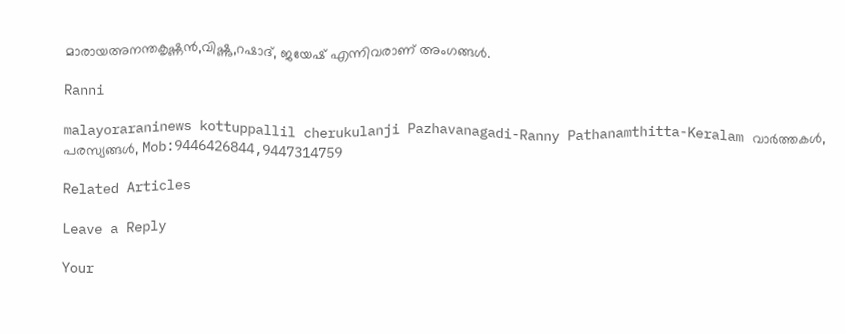മാരായഅനന്തകൃഷ്ണൻ,വിഷ്ണു,റഷാദ്, ജയേഷ് എന്നിവരാണ് അംഗങ്ങൾ.

Ranni

malayoraraninews kottuppallil cherukulanji Pazhavanagadi-Ranny Pathanamthitta-Keralam വാർത്തകൾ, പരസ്യങ്ങൾ, Mob:9446426844,9447314759

Related Articles

Leave a Reply

Your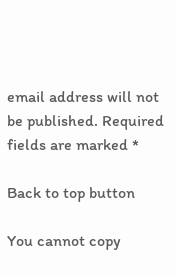email address will not be published. Required fields are marked *

Back to top button

You cannot copy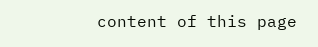content of this page